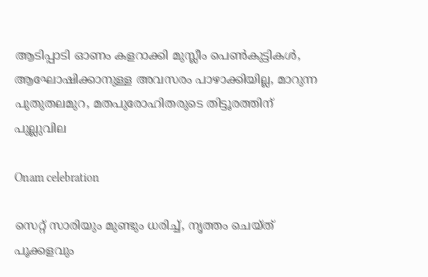ആടിപ്പാടി ഓണം കളറാക്കി മുസ്ലീം പെണ്‍കുട്ടികള്‍, ആഘോഷിക്കാനുള്ള അവസരം പാഴാക്കിയില്ല, മാറുന്ന പുതുതലമുറ, മതപുരോഹിതരുടെ തിട്ടൂരത്തിന് പുല്ലുവില

Onam celebration

സെറ്റ് സാരിയും മുണ്ടും ധരിച്ച്, നൃത്തം ചെയ്ത് പൂക്കളവും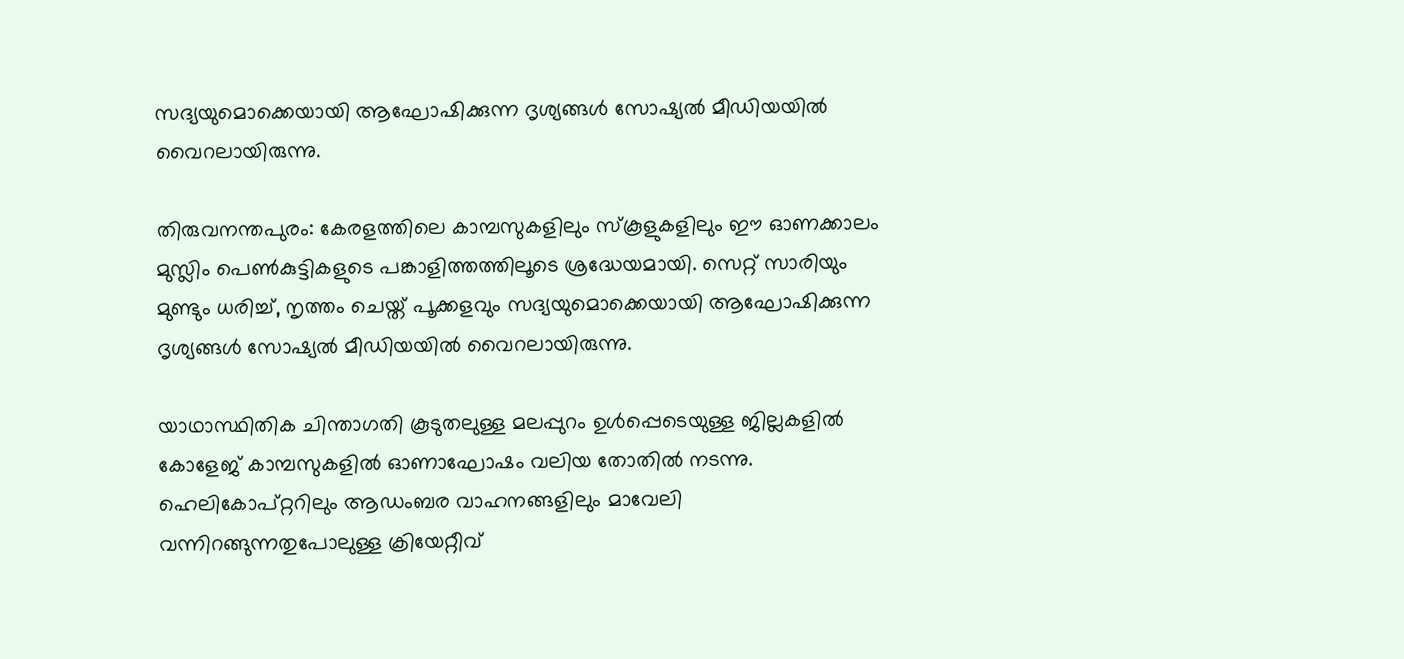സദ്യയുമൊക്കെയായി ആഘോഷിക്കുന്ന ദൃശ്യങ്ങള്‍ സോഷ്യല്‍ മീഡിയയില്‍ വൈറലായിരുന്നു.

തിരുവനന്തപുരം: കേരളത്തിലെ കാമ്പസുകളിലും സ്‌കൂളുകളിലും ഈ ഓണക്കാലം മുസ്ലിം പെണ്‍കുട്ടികളുടെ പങ്കാളിത്തത്തിലൂടെ ശ്രദ്ധേയമായി. സെറ്റ് സാരിയും മുണ്ടും ധരിച്ച്, നൃത്തം ചെയ്ത് പൂക്കളവും സദ്യയുമൊക്കെയായി ആഘോഷിക്കുന്ന ദൃശ്യങ്ങള്‍ സോഷ്യല്‍ മീഡിയയില്‍ വൈറലായിരുന്നു.

യാഥാസ്ഥിതിക ചിന്താഗതി കൂടുതലുള്ള മലപ്പുറം ഉള്‍പ്പെടെയുള്ള ജില്ലകളില്‍ കോളേജ് കാമ്പസുകളില്‍ ഓണാഘോഷം വലിയ തോതില്‍ നടന്നു. ഹെലികോപ്റ്ററിലും ആഡംബര വാഹനങ്ങളിലും മാവേലി വന്നിറങ്ങുന്നതുപോലുള്ള ക്രിയേറ്റീവ്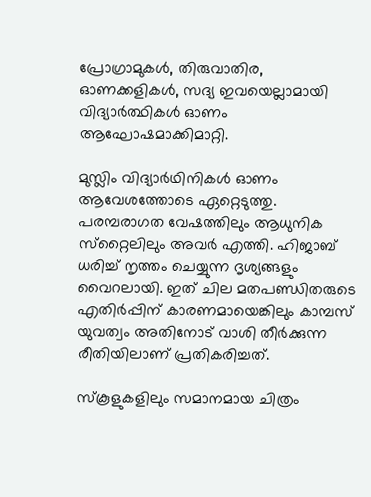പ്രോഗ്രാമുകള്‍, തിരുവാതിര, ഓണക്കളികള്‍, സദ്യ ഇവയെല്ലാമായി വിദ്യാര്‍ത്ഥികള്‍ ഓണം ആഘോഷമാക്കിമാറ്റി.

മുസ്ലിം വിദ്യാര്‍ഥിനികള്‍ ഓണം ആവേശത്തോടെ ഏറ്റെടുത്തു. പരമ്പരാഗത വേഷത്തിലും ആധുനിക സ്‌റ്റൈലിലും അവര്‍ എത്തി. ഹിജാബ് ധരിച്ച് നൃത്തം ചെയ്യുന്ന ദൃശ്യങ്ങളും വൈറലായി. ഇത് ചില മതപണ്ഡിതരുടെ എതിര്‍പ്പിന് കാരണമായെങ്കിലും കാമ്പസ് യുവത്വം അതിനോട് വാശി തീര്‍ക്കുന്ന രീതിയിലാണ് പ്രതികരിച്ചത്.

സ്‌കൂളുകളിലും സമാനമായ ചിത്രം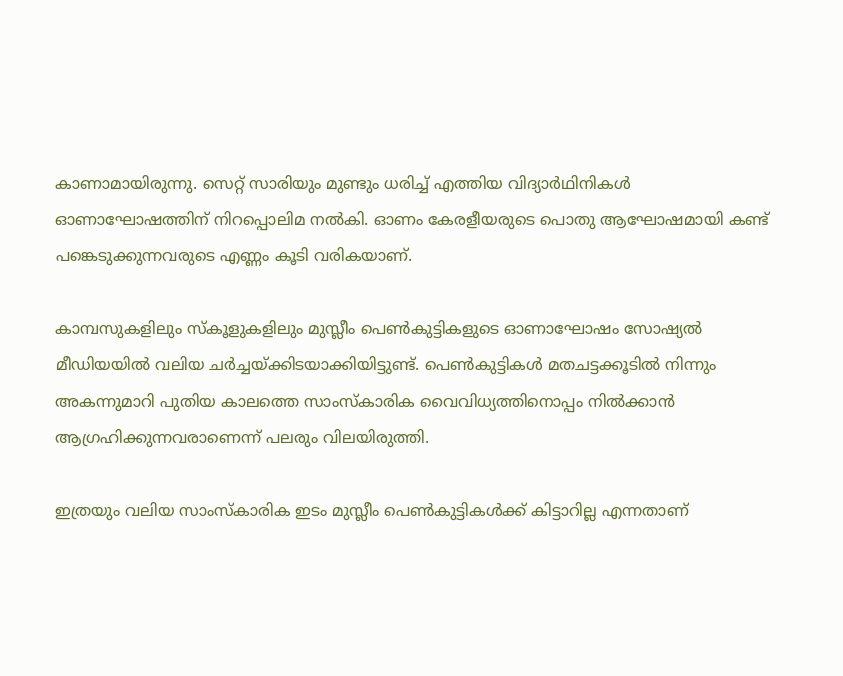കാണാമായിരുന്നു. സെറ്റ് സാരിയും മുണ്ടും ധരിച്ച് എത്തിയ വിദ്യാര്‍ഥിനികള്‍ ഓണാഘോഷത്തിന് നിറപ്പൊലിമ നല്‍കി. ഓണം കേരളീയരുടെ പൊതു ആഘോഷമായി കണ്ട് പങ്കെടുക്കുന്നവരുടെ എണ്ണം കൂടി വരികയാണ്.

കാമ്പസുകളിലും സ്‌കൂളുകളിലും മുസ്ലീം പെണ്‍കുട്ടികളുടെ ഓണാഘോഷം സോഷ്യല്‍ മീഡിയയില്‍ വലിയ ചര്‍ച്ചയ്ക്കിടയാക്കിയിട്ടുണ്ട്. പെണ്‍കുട്ടികള്‍ മതചട്ടക്കൂടില്‍ നിന്നും അകന്നുമാറി പുതിയ കാലത്തെ സാംസ്‌കാരിക വൈവിധ്യത്തിനൊപ്പം നില്‍ക്കാന്‍ ആഗ്രഹിക്കുന്നവരാണെന്ന് പലരും വിലയിരുത്തി.

ഇത്രയും വലിയ സാംസ്‌കാരിക ഇടം മുസ്ലീം പെണ്‍കുട്ടികള്‍ക്ക് കിട്ടാറില്ല എന്നതാണ്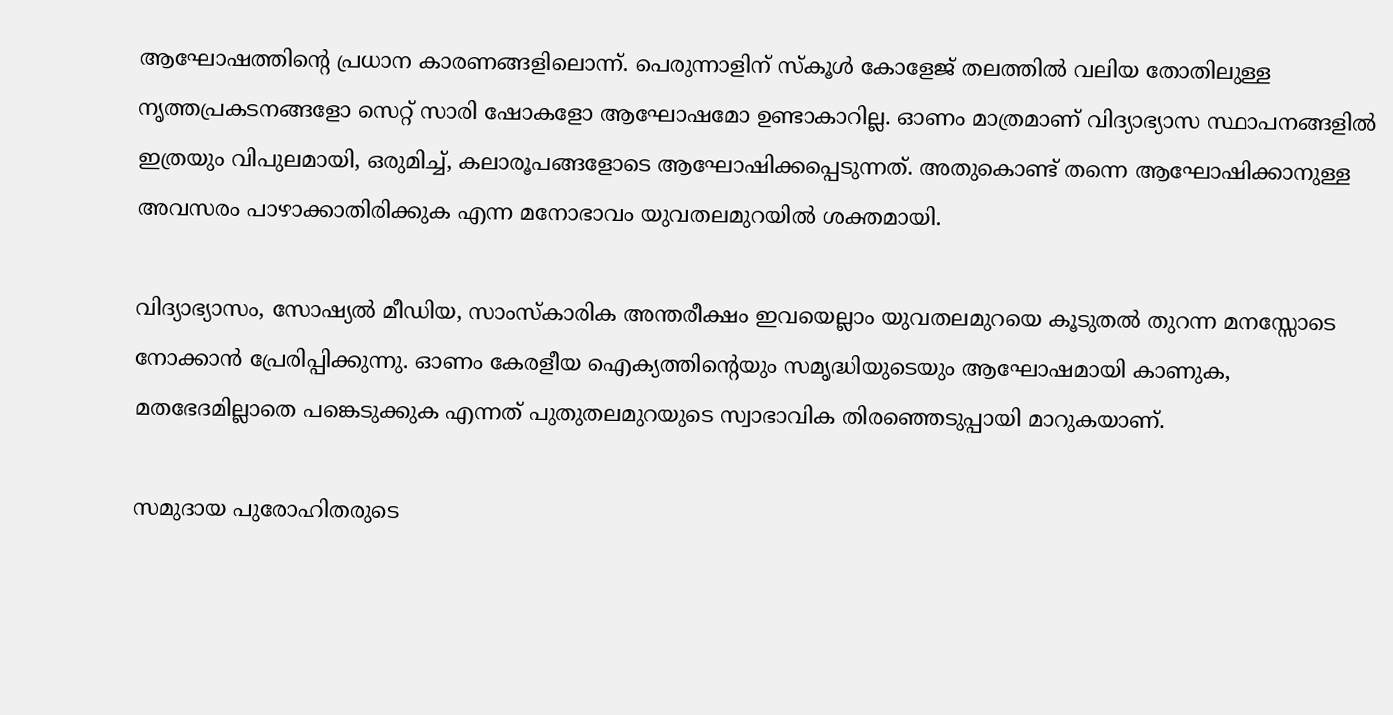ആഘോഷത്തിന്റെ പ്രധാന കാരണങ്ങളിലൊന്ന്. പെരുന്നാളിന് സ്‌കൂള്‍ കോളേജ് തലത്തില്‍ വലിയ തോതിലുള്ള നൃത്തപ്രകടനങ്ങളോ സെറ്റ് സാരി ഷോകളോ ആഘോഷമോ ഉണ്ടാകാറില്ല. ഓണം മാത്രമാണ് വിദ്യാഭ്യാസ സ്ഥാപനങ്ങളില്‍ ഇത്രയും വിപുലമായി, ഒരുമിച്ച്, കലാരൂപങ്ങളോടെ ആഘോഷിക്കപ്പെടുന്നത്. അതുകൊണ്ട് തന്നെ ആഘോഷിക്കാനുള്ള അവസരം പാഴാക്കാതിരിക്കുക എന്ന മനോഭാവം യുവതലമുറയില്‍ ശക്തമായി.

വിദ്യാഭ്യാസം, സോഷ്യല്‍ മീഡിയ, സാംസ്‌കാരിക അന്തരീക്ഷം ഇവയെല്ലാം യുവതലമുറയെ കൂടുതല്‍ തുറന്ന മനസ്സോടെ നോക്കാന്‍ പ്രേരിപ്പിക്കുന്നു. ഓണം കേരളീയ ഐക്യത്തിന്റെയും സമൃദ്ധിയുടെയും ആഘോഷമായി കാണുക, മതഭേദമില്ലാതെ പങ്കെടുക്കുക എന്നത് പുതുതലമുറയുടെ സ്വാഭാവിക തിരഞ്ഞെടുപ്പായി മാറുകയാണ്.

സമുദായ പുരോഹിതരുടെ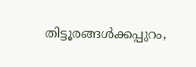തിട്ടൂരങ്ങള്‍ക്കപ്പുറം,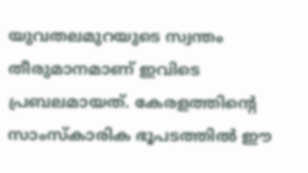യുവതലമുറയുടെ സ്വന്തം തീരുമാനമാണ് ഇവിടെ പ്രബലമായത്. കേരളത്തിന്റെ സാംസ്‌കാരിക ഭൂപടത്തില്‍ ഈ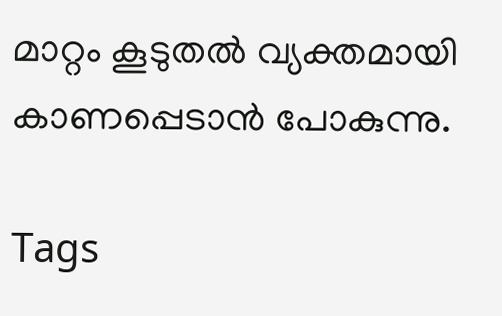മാറ്റം കൂടുതല്‍ വ്യക്തമായി കാണപ്പെടാന്‍ പോകുന്നു.

Tags